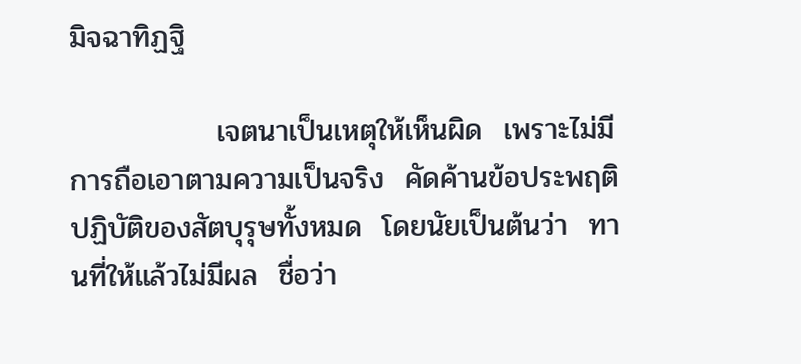มิจฉาทิฏฐิ

              เจตนาเป็นเหตุให้เห็นผิด  เพราะไม่มีการถือเอาตามความเป็นจริง  คัดค้านข้อประพฤติปฏิบัติของสัตบุรุษทั้งหมด  โดยนัยเป็นต้นว่า  ทานที่ให้แล้วไม่มีผล  ชื่อว่า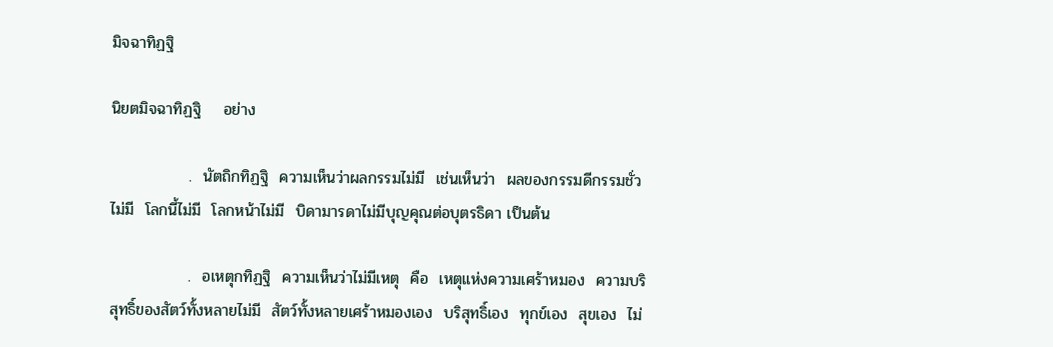มิจฉาทิฏฐิ

นิยตมิจฉาทิฏฐิ    อย่าง

              .  นัตถิกทิฏฐิ  ความเห็นว่าผลกรรมไม่มี  เช่นเห็นว่า  ผลของกรรมดีกรรมชั่วไม่มี  โลกนี้ไม่มี  โลกหน้าไม่มี  บิดามารดาไม่มีบุญคุณต่อบุตรธิดา เป็นต้น

              .  อเหตุกทิฏฐิ  ความเห็นว่าไม่มีเหตุ  คือ  เหตุแห่งความเศร้าหมอง  ความบริสุทธิ์ของสัตว์ทั้งหลายไม่มี  สัตว์ทั้งหลายเศร้าหมองเอง  บริสุทธิ์เอง  ทุกข์เอง  สุขเอง  ไม่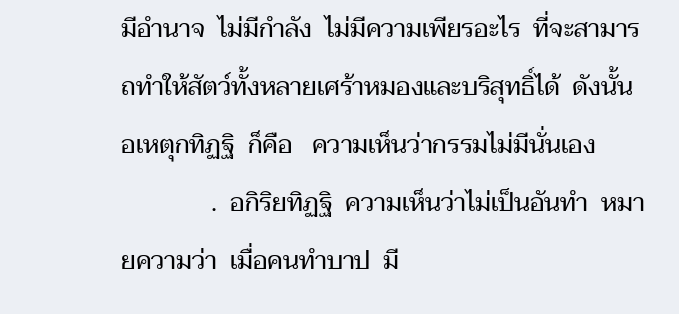มีอำนาจ  ไม่มีกำลัง  ไม่มีความเพียรอะไร  ที่จะสามารถทำให้สัตว์ทั้งหลายเศร้าหมองและบริสุทธิ์ได้  ดังนั้น  อเหตุกทิฏฐิ  ก็คือ   ความเห็นว่ากรรมไม่มีนั่นเอง
              .  อกิริยทิฏฐิ  ความเห็นว่าไม่เป็นอันทำ  หมายความว่า  เมื่อคนทำบาป  มี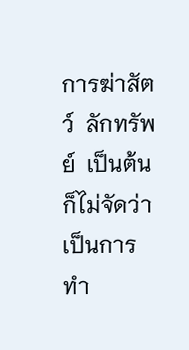การฆ่าสัตว์  ลักทรัพย์  เป็นต้น  ก็ไม่จัดว่าเป็นการทำ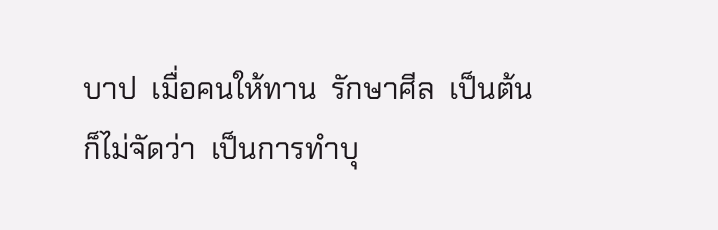บาป  เมื่อคนให้ทาน  รักษาศีล  เป็นต้น  ก็ไม่จัดว่า  เป็นการทำบุ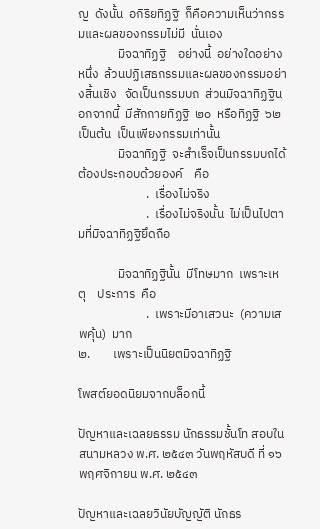ญ  ดังนั้น  อกิริยทิฏฐิ  ก็คือความเห็นว่ากรรมและผลของกรรมไม่มี  นั่นเอง
              มิจฉาทิฏฐิ    อย่างนี้  อย่างใดอย่างหนึ่ง  ล้วนปฏิเสธกรรมและผลของกรรมอย่างสิ้นเชิง   จัดเป็นกรรมบถ  ส่วนมิจฉาทิฏฐินอกจากนี้  มีสักกายทิฏฐิ  ๒๐  หรือทิฏฐิ  ๖๒  เป็นต้น  เป็นเพียงกรรมเท่านั้น
              มิจฉาทิฏฐิ  จะสำเร็จเป็นกรรมบถได้  ต้องประกอบด้วยองค์    คือ
                        .  เรื่องไม่จริง
                        .  เรื่องไม่จริงนั้น  ไม่เป็นไปตามที่มิจฉาทิฏฐิยึดถือ

              มิจฉาทิฏฐินั้น  มีโทษมาก  เพราะเหตุ    ประการ  คือ
                        .  เพราะมีอาเสวนะ  (ความเสพคุ้น)  มาก
๒.        เพราะเป็นนิยตมิจฉาทิฏฐิ

โพสต์ยอดนิยมจากบล็อกนี้

ปัญหาและเฉลยธรรม นักธรรมชั้นโท สอบในสนามหลวง พ.ศ. ๒๕๔๓ วันพฤหัสบดี ที่ ๑๖ พฤศจิกายน พ.ศ. ๒๕๔๓

ปัญหาและเฉลยวินัยบัญญัติ นักธร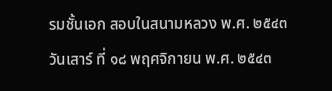รมชั้นเอก สอบในสนามหลวง พ.ศ. ๒๕๔๓ วันเสาร์ ที่ ๑๘ พฤศจิกายน พ.ศ. ๒๕๔๓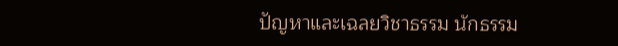ปัญหาและเฉลยวิชาธรรม นักธรรม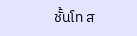ชั้นโท ส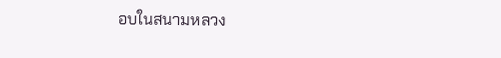อบในสนามหลวง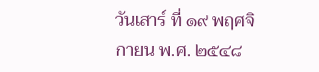วันเสาร์ ที่ ๑๙ พฤศจิกายน พ.ศ. ๒๕๔๘